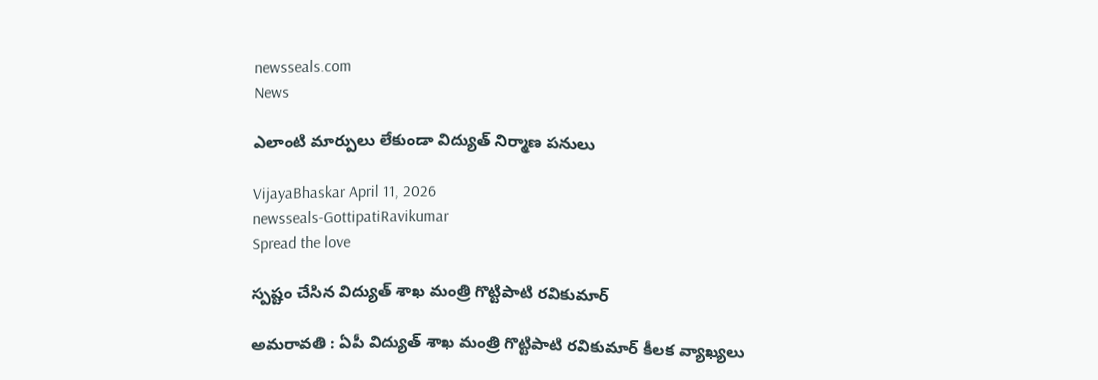newsseals.com
News

ఎలాంటి మార్పులు లేకుండా విద్యుత్ నిర్మాణ పనులు

VijayaBhaskar April 11, 2026
newsseals-GottipatiRavikumar
Spread the love

స్ప‌ష్టం చేసిన విద్యుత్ శాఖ మంత్రి గొట్టిపాటి ర‌వికుమార్

అమ‌రావ‌తి : ఏపీ విద్యుత్ శాఖ మంత్రి గొట్టిపాటి ర‌వికుమార్ కీల‌క వ్యాఖ్య‌లు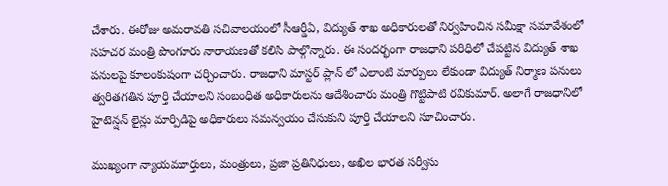చేశారు. ఈరోజు అమరావతి సచివాలయంలో సీఆర్డీఏ, విద్యుత్ శాఖ అధికారులతో నిర్వహించిన సమీక్షా సమావేశంలో సహచర మంత్రి పొంగూరు నారాయణతో కలిసి పాల్గొన్నారు. ఈ సందర్భంగా రాజధాని పరిధిలో చేపట్టిన విద్యుత్ శాఖ పనులపై కూలంకుషంగా చర్చించారు. రాజధాని మాస్టర్ ప్లాన్ లో ఎలాంటి మార్పులు లేకుండా విద్యుత్ నిర్మాణ పనులు త్వరితగతిన పూర్తి చేయాలని సంబంధిత అధికారుల‌ను ఆదేశించారు మంత్రి గొట్టిపాటి ర‌వికుమార్. అలాగే రాజధానిలో హైటెన్షన్ లైన్లు మార్పిడిపై అధికారులు సమన్వయం చేసుకుని పూర్తి చేయాలని సూచించారు.

ముఖ్యంగా న్యాయమూర్తులు, మంత్రులు, ప్రజా ప్రతినిధులు, అఖిల భారత సర్వీసు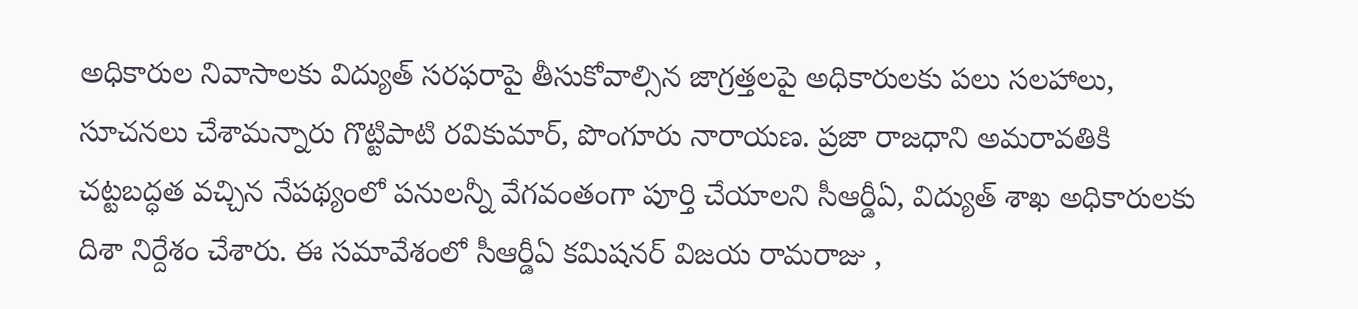అధికారుల నివాసాలకు విద్యుత్ సరఫరాపై తీసుకోవాల్సిన జాగ్రత్తలపై అధికారులకు పలు సలహాలు, సూచనలు చేశామ‌న్నారు గొట్టిపాటి ర‌వికుమార్, పొంగూరు నారాయ‌ణ‌. ప్రజా రాజధాని అమరావతికి చట్టబద్ధత వచ్చిన నేపథ్యంలో పనులన్నీ వేగవంతంగా పూర్తి చేయాలని సీఆర్డీఏ, విద్యుత్ శాఖ అధికారులకు దిశా నిర్దేశం చేశారు. ఈ సమావేశంలో సీఆర్డీఏ కమిషనర్ విజయ రామరాజు ,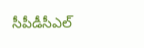సీపీడీసీఎల్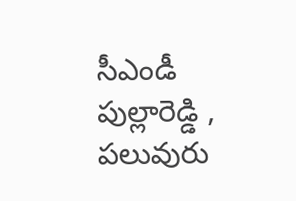సీఎండీ పుల్లారెడ్డి , పలువురు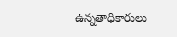ఉన్నతాధికారులు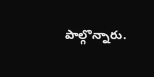పాల్గొన్నారు.